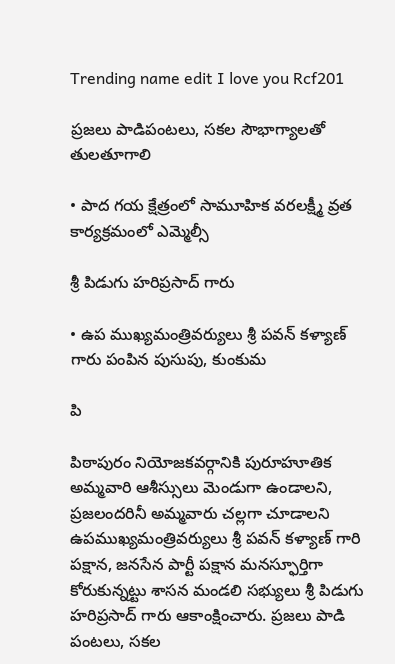Trending name edit I love you Rcf201

ప్రజలు పాడిపంటలు, సకల సౌభాగ్యాలతో తులతూగాలి

• పాద గయ క్షేత్రంలో సామూహిక వరలక్ష్మీ వ్రత కార్యక్రమంలో ఎమ్మెల్సీ

శ్రీ పిడుగు హరిప్రసాద్ గారు

• ఉప ముఖ్యమంత్రివర్యులు శ్రీ పవన్ కళ్యాణ్ గారు పంపిన పుసుపు, కుంకుమ

పి

పిఠాపురం నియోజకవర్గానికి పురూహూతిక అమ్మవారి ఆశీస్సులు మెండుగా ఉండాలని, ప్రజలందరినీ అమ్మవారు చల్లగా చూడాలని ఉపముఖ్యమంత్రివర్యులు శ్రీ పవన్ కళ్యాణ్ గారి పక్షాన, జనసేన పార్టీ పక్షాన మనస్ఫూర్తిగా కోరుకున్నట్టు శాసన మండలి సభ్యులు శ్రీ పిడుగు హరిప్రసాద్ గారు ఆకాంక్షించారు. ప్రజలు పాడి పంటలు, సకల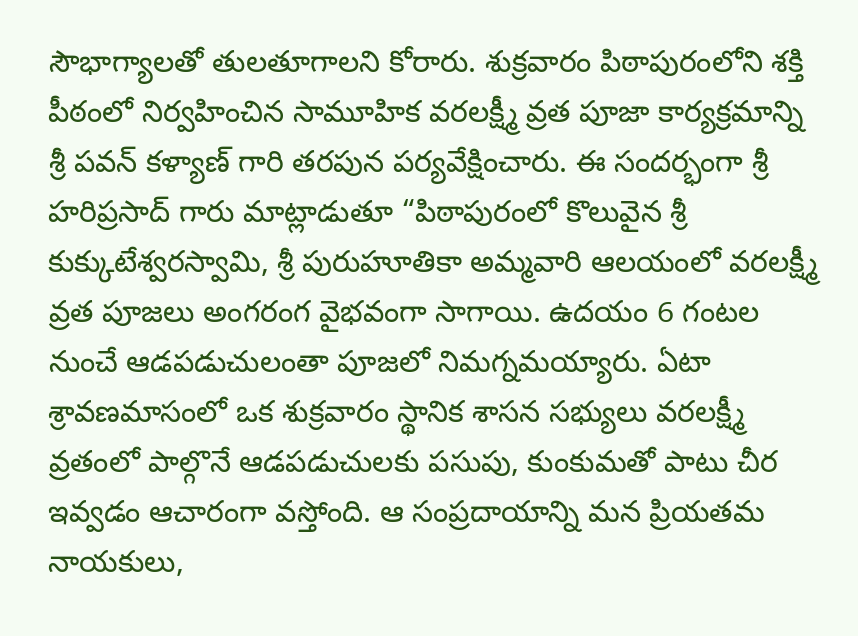సౌభాగ్యాలతో తులతూగాలని కోరారు. శుక్రవారం పిఠాపురంలోని శక్తి పీఠంలో నిర్వహించిన సామూహిక వరలక్ష్మీ వ్రత పూజా కార్యక్రమాన్ని శ్రీ పవన్ కళ్యాణ్ గారి తరపున పర్యవేక్షించారు. ఈ సందర్భంగా శ్రీ హరిప్రసాద్ గారు మాట్లాడుతూ “పిఠాపురంలో కొలువైన శ్రీ కుక్కుటేశ్వరస్వామి, శ్రీ పురుహూతికా అమ్మవారి ఆలయంలో వరలక్ష్మీ వ్రత పూజలు అంగరంగ వైభవంగా సాగాయి. ఉదయం 6 గంటల నుంచే ఆడపడుచులంతా పూజలో నిమగ్నమయ్యారు. ఏటా శ్రావణమాసంలో ఒక శుక్రవారం స్థానిక శాసన సభ్యులు వరలక్ష్మీ వ్రతంలో పాల్గొనే ఆడపడుచులకు పసుపు, కుంకుమతో పాటు చీర ఇవ్వడం ఆచారంగా వస్తోంది. ఆ సంప్రదాయాన్ని మన ప్రియతమ నాయకులు,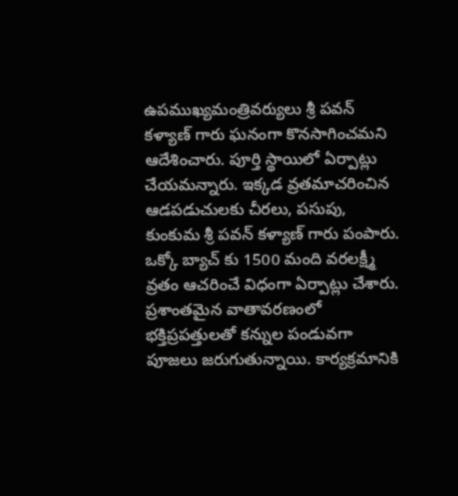ఉపముఖ్యమంత్రివర్యులు శ్రీ పవన్ కళ్యాణ్ గారు ఘనంగా కొనసాగించమని ఆదేశించారు. పూర్తి స్థాయిలో ఏర్పాట్లు చేయమన్నారు. ఇక్కడ వ్రతమాచరించిన ఆడపడుచులకు చీరలు, పసుపు, కుంకుమ శ్రీ పవన్ కళ్యాణ్ గారు పంపారు. ఒక్కో బ్యాచ్ కు 1500 మంది వరలక్ష్మీ వ్రతం ఆచరించే విధంగా ఏర్పాట్లు చేశారు. ప్రశాంతమైన వాతావరణంలో భక్తిప్రపత్తులతో కన్నుల పండువగా పూజలు జరుగుతున్నాయి. కార్యక్రమానికి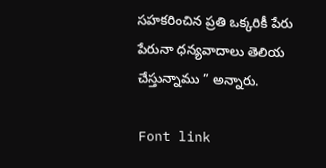సహకరించిన ప్రతి ఒక్కరికీ పేరు పేరునా ధన్యవాదాలు తెలియ చేస్తున్నాము ” అన్నారు.

Font link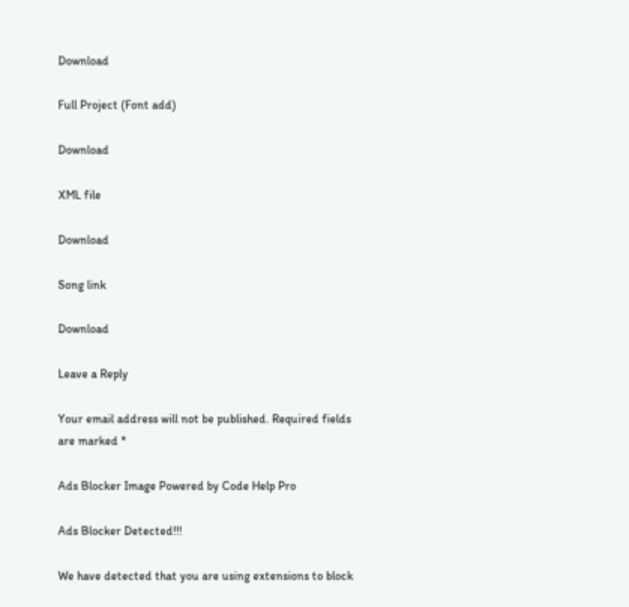Download

Full Project (Font add)

Download

XML file

Download

Song link

Download

Leave a Reply

Your email address will not be published. Required fields are marked *

Ads Blocker Image Powered by Code Help Pro

Ads Blocker Detected!!!

We have detected that you are using extensions to block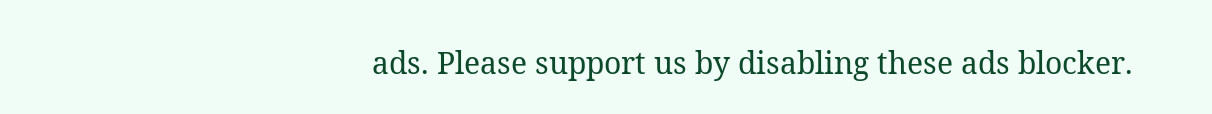ads. Please support us by disabling these ads blocker.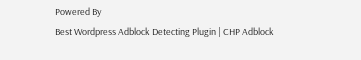Powered By
Best Wordpress Adblock Detecting Plugin | CHP Adblock